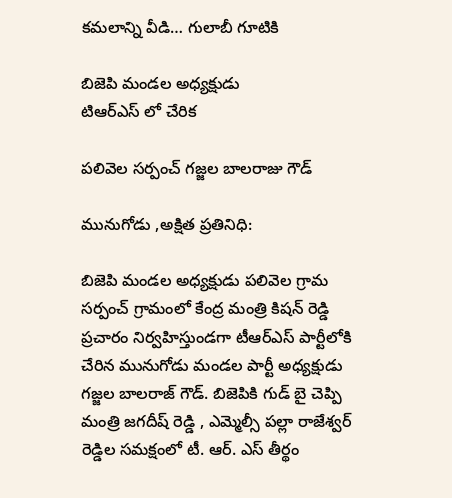కమలాన్ని వీడి… గులాబీ గూటికి

బిజెపి మండల అధ్యక్షుడు
టిఆర్ఎస్ లో చేరిక

పలివెల సర్పంచ్ గజ్జల బాలరాజు గౌడ్

మునుగోడు ,అక్షిత ప్రతినిధి:

బిజెపి మండల అధ్యక్షుడు పలివెల గ్రామ సర్పంచ్ గ్రామంలో కేంద్ర మంత్రి కిషన్ రెడ్డి ప్రచారం నిర్వహిస్తుండగా టీఆర్ఎస్ పార్టీలోకి చేరిన మునుగోడు మండల పార్టీ అధ్యక్షుడు గజ్జల బాలరాజ్ గౌడ్. బిజెపికి గుడ్ బై చెప్పి మంత్రి జగదీష్ రెడ్డి , ఎమ్మెల్సీ పల్లా రాజేశ్వర్ రెడ్డిల సమక్షంలో టీ. ఆర్. ఎస్ తీర్థం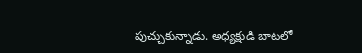పుచ్చుకున్నాడు. అధ్యక్షుడి బాటలో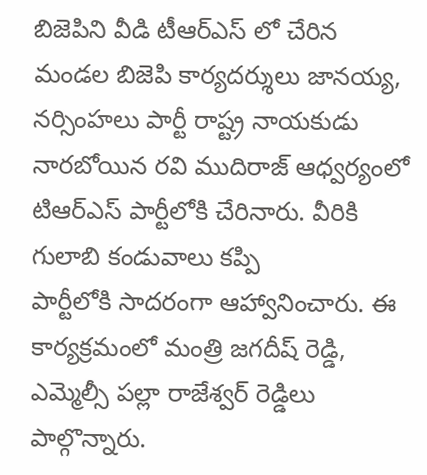బిజెపిని వీడి టీఆర్ఎస్ లో చేరిన మండల బిజెపి కార్యదర్శులు జానయ్య, నర్సింహలు పార్టీ రాష్ట్ర నాయకుడు నారబోయిన రవి ముదిరాజ్ ఆధ్వర్యంలో టిఆర్ఎస్ పార్టీలోకి చేరినారు. వీరికి గులాబి కండువాలు కప్పి
పార్టీలోకి సాదరంగా ఆహ్వానించారు. ఈ కార్యక్రమంలో మంత్రి జగదీష్ రెడ్డి, ఎమ్మెల్సీ పల్లా రాజేశ్వర్ రెడ్డిలు పాల్గొన్నారు.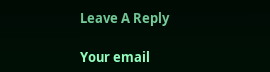Leave A Reply

Your email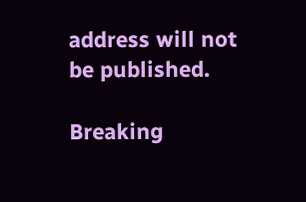address will not be published.

Breaking